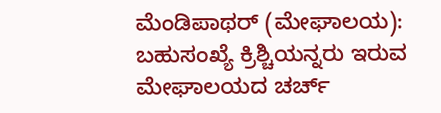ಮೆಂಡಿಪಾಥರ್ (ಮೇಘಾಲಯ): ಬಹುಸಂಖ್ಯೆ ಕ್ರಿಶ್ಚಿಯನ್ನರು ಇರುವ ಮೇಘಾಲಯದ ಚರ್ಚ್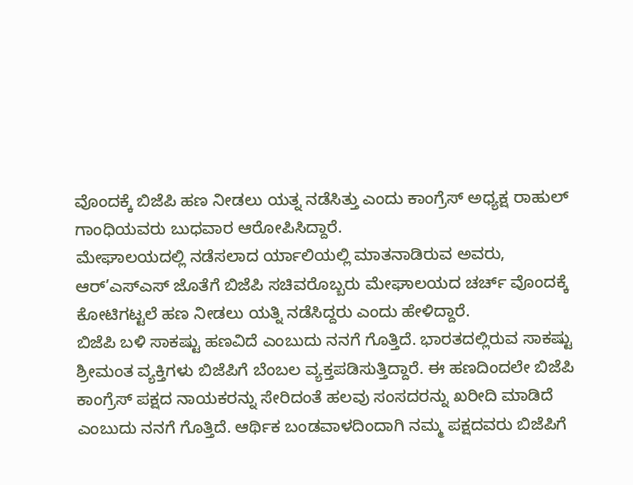ವೊಂದಕ್ಕೆ ಬಿಜೆಪಿ ಹಣ ನೀಡಲು ಯತ್ನ ನಡೆಸಿತ್ತು ಎಂದು ಕಾಂಗ್ರೆಸ್ ಅಧ್ಯಕ್ಷ ರಾಹುಲ್ ಗಾಂಧಿಯವರು ಬುಧವಾರ ಆರೋಪಿಸಿದ್ದಾರೆ.
ಮೇಘಾಲಯದಲ್ಲಿ ನಡೆಸಲಾದ ರ್ಯಾಲಿಯಲ್ಲಿ ಮಾತನಾಡಿರುವ ಅವರು, ಆರ್’ಎಸ್ಎಸ್ ಜೊತೆಗೆ ಬಿಜೆಪಿ ಸಚಿವರೊಬ್ಬರು ಮೇಘಾಲಯದ ಚರ್ಚ್ ವೊಂದಕ್ಕೆ ಕೋಟಿಗಟ್ಟಲೆ ಹಣ ನೀಡಲು ಯತ್ನಿ ನಡೆಸಿದ್ದರು ಎಂದು ಹೇಳಿದ್ದಾರೆ.
ಬಿಜೆಪಿ ಬಳಿ ಸಾಕಷ್ಟು ಹಣವಿದೆ ಎಂಬುದು ನನಗೆ ಗೊತ್ತಿದೆ. ಭಾರತದಲ್ಲಿರುವ ಸಾಕಷ್ಟು ಶ್ರೀಮಂತ ವ್ಯಕ್ತಿಗಳು ಬಿಜೆಪಿಗೆ ಬೆಂಬಲ ವ್ಯಕ್ತಪಡಿಸುತ್ತಿದ್ದಾರೆ. ಈ ಹಣದಿಂದಲೇ ಬಿಜೆಪಿ ಕಾಂಗ್ರೆಸ್ ಪಕ್ಷದ ನಾಯಕರನ್ನು ಸೇರಿದಂತೆ ಹಲವು ಸಂಸದರನ್ನು ಖರೀದಿ ಮಾಡಿದೆ ಎಂಬುದು ನನಗೆ ಗೊತ್ತಿದೆ. ಆರ್ಥಿಕ ಬಂಡವಾಳದಿಂದಾಗಿ ನಮ್ಮ ಪಕ್ಷದವರು ಬಿಜೆಪಿಗೆ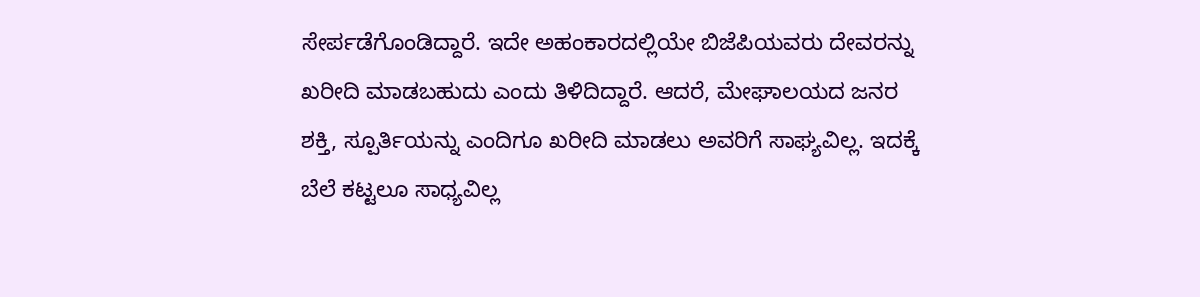ಸೇರ್ಪಡೆಗೊಂಡಿದ್ದಾರೆ. ಇದೇ ಅಹಂಕಾರದಲ್ಲಿಯೇ ಬಿಜೆಪಿಯವರು ದೇವರನ್ನು ಖರೀದಿ ಮಾಡಬಹುದು ಎಂದು ತಿಳಿದಿದ್ದಾರೆ. ಆದರೆ, ಮೇಘಾಲಯದ ಜನರ ಶಕ್ತಿ, ಸ್ಪೂರ್ತಿಯನ್ನು ಎಂದಿಗೂ ಖರೀದಿ ಮಾಡಲು ಅವರಿಗೆ ಸಾಘ್ಯವಿಲ್ಲ. ಇದಕ್ಕೆ ಬೆಲೆ ಕಟ್ಟಲೂ ಸಾಧ್ಯವಿಲ್ಲ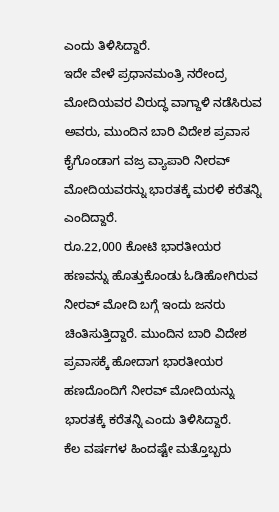ಎಂದು ತಿಳಿಸಿದ್ದಾರೆ.
ಇದೇ ವೇಳೆ ಪ್ರಧಾನಮಂತ್ರಿ ನರೇಂದ್ರ ಮೋದಿಯವರ ವಿರುದ್ಧ ವಾಗ್ದಾಳಿ ನಡೆಸಿರುವ ಅವರು, ಮುಂದಿನ ಬಾರಿ ವಿದೇಶ ಪ್ರವಾಸ ಕೈಗೊಂಡಾಗ ವಜ್ರ ವ್ಯಾಪಾರಿ ನೀರವ್ ಮೋದಿಯವರನ್ನು ಭಾರತಕ್ಕೆ ಮರಳಿ ಕರೆತನ್ನಿ ಎಂದಿದ್ದಾರೆ.
ರೂ.22,000 ಕೋಟಿ ಭಾರತೀಯರ ಹಣವನ್ನು ಹೊತ್ತುಕೊಂಡು ಓಡಿಹೋಗಿರುವ ನೀರವ್ ಮೋದಿ ಬಗ್ಗೆ ಇಂದು ಜನರು ಚಿಂತಿಸುತ್ತಿದ್ದಾರೆ. ಮುಂದಿನ ಬಾರಿ ವಿದೇಶ ಪ್ರವಾಸಕ್ಕೆ ಹೋದಾಗ ಭಾರತೀಯರ ಹಣದೊಂದಿಗೆ ನೀರವ್ ಮೋದಿಯನ್ನು ಭಾರತಕ್ಕೆ ಕರೆತನ್ನಿ ಎಂದು ತಿಳಿಸಿದ್ದಾರೆ.
ಕೆಲ ವರ್ಷಗಳ ಹಿಂದಷ್ಟೇ ಮತ್ತೊಬ್ಬರು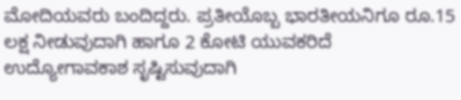ಮೋದಿಯವರು ಬಂದಿದ್ದರು. ಪ್ರತೀಯೊಬ್ಬ ಭಾರತೀಯನಿಗೂ ರೂ.15 ಲಕ್ಷ ನೀಡುವುದಾಗಿ ಹಾಗೂ 2 ಕೋಟಿ ಯುವಕರಿದೆ ಉದ್ಯೋಗಾವಕಾಶ ಸೃಷ್ಟಿಸುವುದಾಗಿ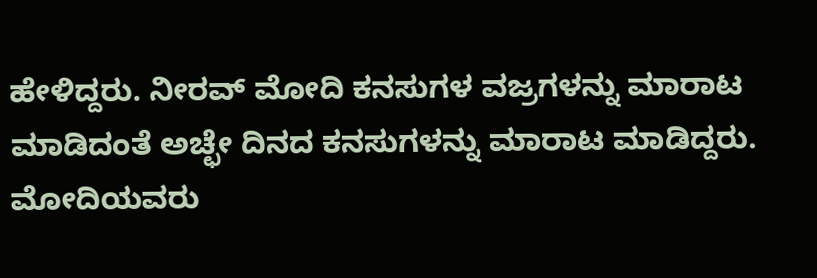ಹೇಳಿದ್ದರು. ನೀರವ್ ಮೋದಿ ಕನಸುಗಳ ವಜ್ರಗಳನ್ನು ಮಾರಾಟ ಮಾಡಿದಂತೆ ಅಚ್ಛೇ ದಿನದ ಕನಸುಗಳನ್ನು ಮಾರಾಟ ಮಾಡಿದ್ದರು.
ಮೋದಿಯವರು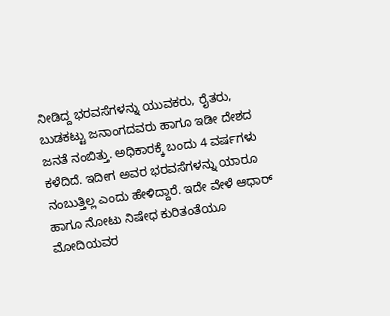ನೀಡಿದ್ದ ಭರವಸೆಗಳನ್ನು ಯುವಕರು, ರೈತರು, ಬುಡಕಟ್ಟು ಜನಾಂಗದವರು ಹಾಗೂ ಇಡೀ ದೇಶದ ಜನತೆ ನಂಬಿತ್ತು. ಅಧಿಕಾರಕ್ಕೆ ಬಂದು 4 ವರ್ಷಗಳು ಕಳೆದಿದೆ. ಇದೀಗ ಅವರ ಭರವಸೆಗಳನ್ನು ಯಾರೂ ನಂಬುತ್ತಿಲ್ಲ ಎಂದು ಹೇಳಿದ್ದಾರೆ. ಇದೇ ವೇಳೆ ಆಧಾರ್ ಹಾಗೂ ನೋಟು ನಿಷೇಧ ಕುರಿತಂತೆಯೂ ಮೋದಿಯವರ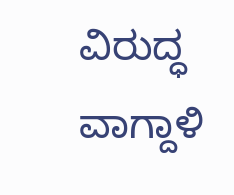ವಿರುದ್ಧ ವಾಗ್ದಾಳಿ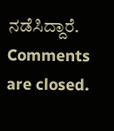ನಡೆಸಿದ್ದಾರೆ.
Comments are closed.